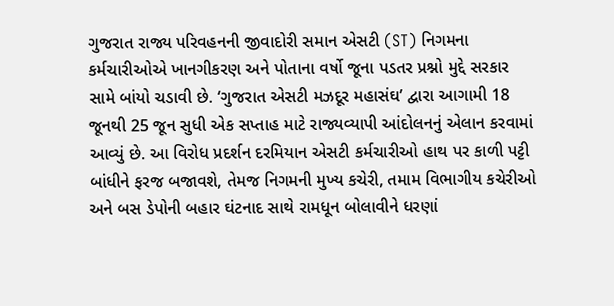ગુજરાત રાજ્ય પરિવહનની જીવાદોરી સમાન એસટી (ST) નિગમના કર્મચારીઓએ ખાનગીકરણ અને પોતાના વર્ષો જૂના પડતર પ્રશ્નો મુદ્દે સરકાર સામે બાંયો ચડાવી છે. ‘ગુજરાત એસટી મઝદૂર મહાસંઘ’ દ્વારા આગામી 18 જૂનથી 25 જૂન સુધી એક સપ્તાહ માટે રાજ્યવ્યાપી આંદોલનનું એલાન કરવામાં આવ્યું છે. આ વિરોધ પ્રદર્શન દરમિયાન એસટી કર્મચારીઓ હાથ પર કાળી પટ્ટી બાંધીને ફરજ બજાવશે, તેમજ નિગમની મુખ્ય કચેરી, તમામ વિભાગીય કચેરીઓ અને બસ ડેપોની બહાર ઘંટનાદ સાથે રામધૂન બોલાવીને ધરણાં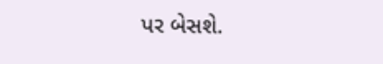પર બેસશે.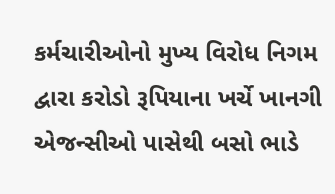કર્મચારીઓનો મુખ્ય વિરોધ નિગમ દ્વારા કરોડો રૂપિયાના ખર્ચે ખાનગી એજન્સીઓ પાસેથી બસો ભાડે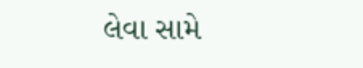લેવા સામે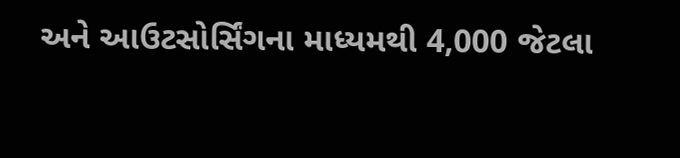અને આઉટસોર્સિંગના માધ્યમથી 4,000 જેટલા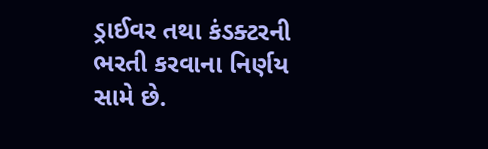ડ્રાઈવર તથા કંડક્ટરની ભરતી કરવાના નિર્ણય સામે છે.